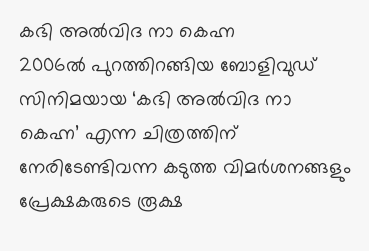കഭി അൽവിദ നാ കെഹ്ന
2006ൽ പുറത്തിറങ്ങിയ ബോളിവുഡ് സിനിമയായ ‘കഭി അൽവിദ നാ കെഹ്ന’ എന്ന ചിത്രത്തിന് നേരിടേണ്ടിവന്ന കടുത്ത വിമർശനങ്ങളും പ്രേക്ഷകരുടെ രൂക്ഷ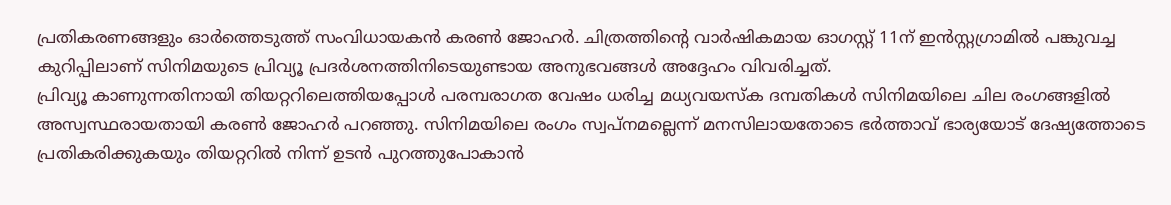പ്രതികരണങ്ങളും ഓർത്തെടുത്ത് സംവിധായകൻ കരൺ ജോഹർ. ചിത്രത്തിന്റെ വാർഷികമായ ഓഗസ്റ്റ് 11ന് ഇൻസ്റ്റഗ്രാമിൽ പങ്കുവച്ച കുറിപ്പിലാണ് സിനിമയുടെ പ്രിവ്യൂ പ്രദർശനത്തിനിടെയുണ്ടായ അനുഭവങ്ങൾ അദ്ദേഹം വിവരിച്ചത്.
പ്രിവ്യൂ കാണുന്നതിനായി തിയറ്ററിലെത്തിയപ്പോൾ പരമ്പരാഗത വേഷം ധരിച്ച മധ്യവയസ്ക ദമ്പതികൾ സിനിമയിലെ ചില രംഗങ്ങളിൽ അസ്വസ്ഥരായതായി കരൺ ജോഹർ പറഞ്ഞു. സിനിമയിലെ രംഗം സ്വപ്നമല്ലെന്ന് മനസിലായതോടെ ഭർത്താവ് ഭാര്യയോട് ദേഷ്യത്തോടെ പ്രതികരിക്കുകയും തിയറ്ററിൽ നിന്ന് ഉടൻ പുറത്തുപോകാൻ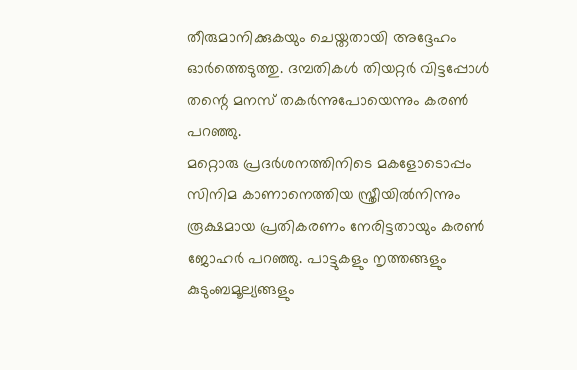തീരുമാനിക്കുകയും ചെയ്തതായി അദ്ദേഹം ഓർത്തെടുത്തു. ദമ്പതികൾ തിയറ്റർ വിട്ടപ്പോൾ തന്റെ മനസ് തകർന്നുപോയെന്നും കരൺ പറഞ്ഞു.
മറ്റൊരു പ്രദർശനത്തിനിടെ മകളോടൊപ്പം സിനിമ കാണാനെത്തിയ സ്ത്രീയിൽനിന്നും രൂക്ഷമായ പ്രതികരണം നേരിട്ടതായും കരൺ ജോഹർ പറഞ്ഞു. പാട്ടുകളും നൃത്തങ്ങളും കുടുംബമൂല്യങ്ങളും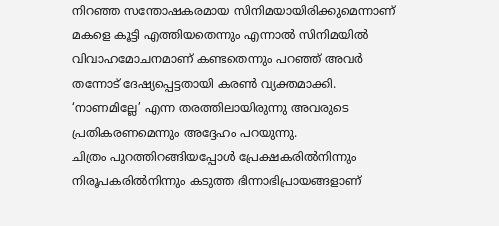നിറഞ്ഞ സന്തോഷകരമായ സിനിമയായിരിക്കുമെന്നാണ് മകളെ കൂട്ടി എത്തിയതെന്നും എന്നാൽ സിനിമയിൽ വിവാഹമോചനമാണ് കണ്ടതെന്നും പറഞ്ഞ് അവർ തന്നോട് ദേഷ്യപ്പെട്ടതായി കരൺ വ്യക്തമാക്കി. ‘നാണമില്ലേ’ എന്ന തരത്തിലായിരുന്നു അവരുടെ പ്രതികരണമെന്നും അദ്ദേഹം പറയുന്നു.
ചിത്രം പുറത്തിറങ്ങിയപ്പോൾ പ്രേക്ഷകരിൽനിന്നും നിരൂപകരിൽനിന്നും കടുത്ത ഭിന്നാഭിപ്രായങ്ങളാണ്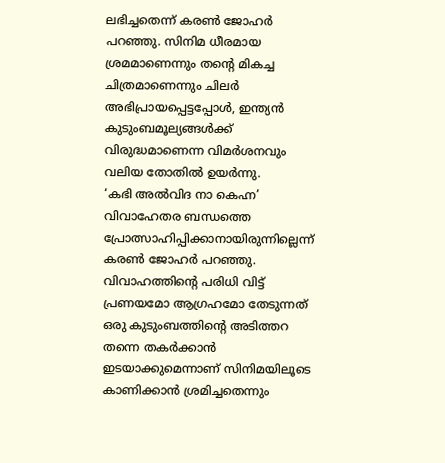ലഭിച്ചതെന്ന് കരൺ ജോഹർ പറഞ്ഞു. സിനിമ ധീരമായ ശ്രമമാണെന്നും തന്റെ മികച്ച ചിത്രമാണെന്നും ചിലർ അഭിപ്രായപ്പെട്ടപ്പോൾ, ഇന്ത്യൻ കുടുംബമൂല്യങ്ങൾക്ക് വിരുദ്ധമാണെന്ന വിമർശനവും വലിയ തോതിൽ ഉയർന്നു.
‘കഭി അൽവിദ നാ കെഹ്ന’ വിവാഹേതര ബന്ധത്തെ പ്രോത്സാഹിപ്പിക്കാനായിരുന്നില്ലെന്ന് കരൺ ജോഹർ പറഞ്ഞു. വിവാഹത്തിന്റെ പരിധി വിട്ട് പ്രണയമോ ആഗ്രഹമോ തേടുന്നത് ഒരു കുടുംബത്തിന്റെ അടിത്തറ തന്നെ തകർക്കാൻ ഇടയാക്കുമെന്നാണ് സിനിമയിലൂടെ കാണിക്കാൻ ശ്രമിച്ചതെന്നും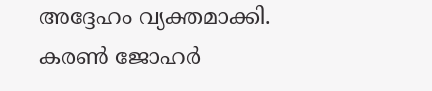അദ്ദേഹം വ്യക്തമാക്കി.
കരൺ ജോഹർ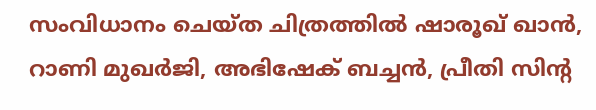സംവിധാനം ചെയ്ത ചിത്രത്തിൽ ഷാരൂഖ് ഖാൻ, റാണി മുഖർജി, അഭിഷേക് ബച്ചൻ, പ്രീതി സിന്റ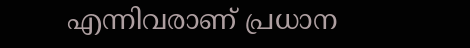എന്നിവരാണ് പ്രധാന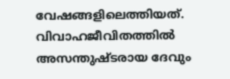വേഷങ്ങളിലെത്തിയത്. വിവാഹജീവിതത്തിൽ അസന്തുഷ്ടരായ ദേവും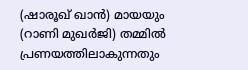(ഷാരൂഖ് ഖാൻ) മായയും (റാണി മുഖർജി) തമ്മിൽ പ്രണയത്തിലാകുന്നതും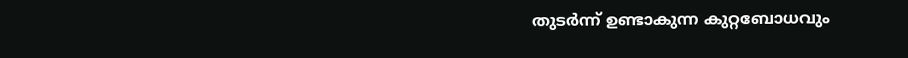തുടർന്ന് ഉണ്ടാകുന്ന കുറ്റബോധവും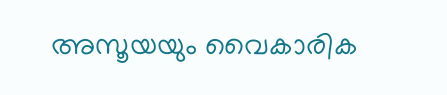അസൂയയും വൈകാരിക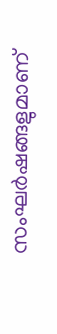സംഘർഷങ്ങളുമാണ്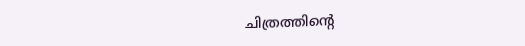ചിത്രത്തിന്റെ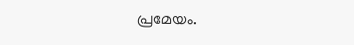പ്രമേയം.